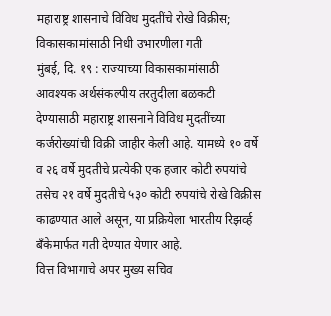महाराष्ट्र शासनाचे विविध मुदतींचे रोखे विक्रीस; विकासकामांसाठी निधी उभारणीला गती
मुंबई, दि. १९ : राज्याच्या विकासकामांसाठी आवश्यक अर्थसंकल्पीय तरतुदीला बळकटी देण्यासाठी महाराष्ट्र शासनाने विविध मुदतींच्या कर्जरोख्यांची विक्री जाहीर केली आहे. यामध्ये १० वर्षे व २६ वर्षे मुदतीचे प्रत्येकी एक हजार कोटी रुपयांचे तसेच २१ वर्षे मुदतीचे ५३० कोटी रुपयांचे रोखे विक्रीस काढण्यात आले असून, या प्रक्रियेला भारतीय रिझर्व्ह बँकेमार्फत गती देण्यात येणार आहे.
वित्त विभागाचे अपर मुख्य सचिव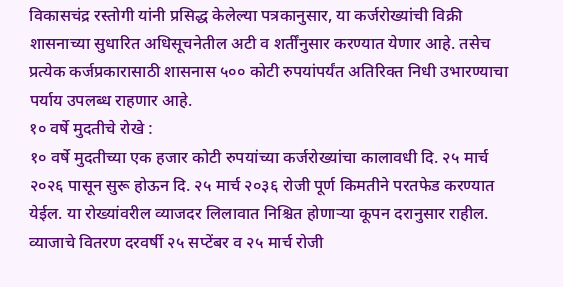विकासचंद्र रस्तोगी यांनी प्रसिद्ध केलेल्या पत्रकानुसार, या कर्जरोख्यांची विक्री शासनाच्या सुधारित अधिसूचनेतील अटी व शर्तींनुसार करण्यात येणार आहे. तसेच प्रत्येक कर्जप्रकारासाठी शासनास ५०० कोटी रुपयांपर्यंत अतिरिक्त निधी उभारण्याचा पर्याय उपलब्ध राहणार आहे.
१० वर्षे मुदतीचे रोखे :
१० वर्षे मुदतीच्या एक हजार कोटी रुपयांच्या कर्जरोख्यांचा कालावधी दि. २५ मार्च २०२६ पासून सुरू होऊन दि. २५ मार्च २०३६ रोजी पूर्ण किमतीने परतफेड करण्यात येईल. या रोख्यांवरील व्याजदर लिलावात निश्चित होणाऱ्या कूपन दरानुसार राहील. व्याजाचे वितरण दरवर्षी २५ सप्टेंबर व २५ मार्च रोजी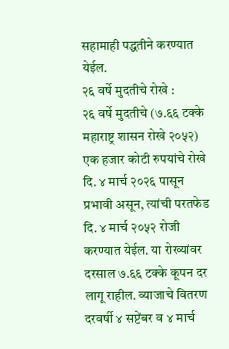सहामाही पद्धतीने करण्यात येईल.
२६ वर्षे मुदतीचे रोखे :
२६ वर्षे मुदतीचे (७.६६ टक्के महाराष्ट्र शासन रोखे २०५२) एक हजार कोटी रुपयांचे रोखे दि. ४ मार्च २०२६ पासून प्रभावी असून, त्यांची परतफेड दि. ४ मार्च २०५२ रोजी करण्यात येईल. या रोख्यांवर दरसाल ७.६६ टक्के कूपन दर लागू राहील. व्याजाचे वितरण दरवर्षी ४ सप्टेंबर व ४ मार्च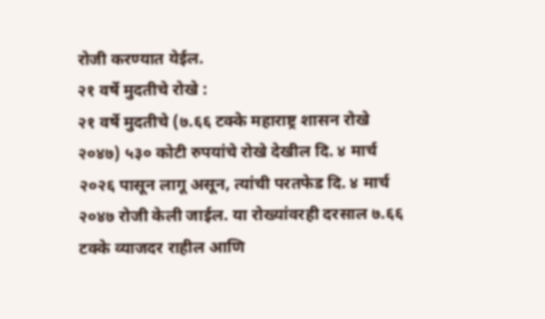रोजी करण्यात येईल.
२१ वर्षे मुदतीचे रोखे :
२१ वर्षे मुदतीचे (७.६६ टक्के महाराष्ट्र शासन रोखे २०४७) ५३० कोटी रुपयांचे रोखे देखील दि. ४ मार्च २०२६ पासून लागू असून, त्यांची परतफेड दि. ४ मार्च २०४७ रोजी केली जाईल. या रोख्यांवरही दरसाल ७.६६ टक्के व्याजदर राहील आणि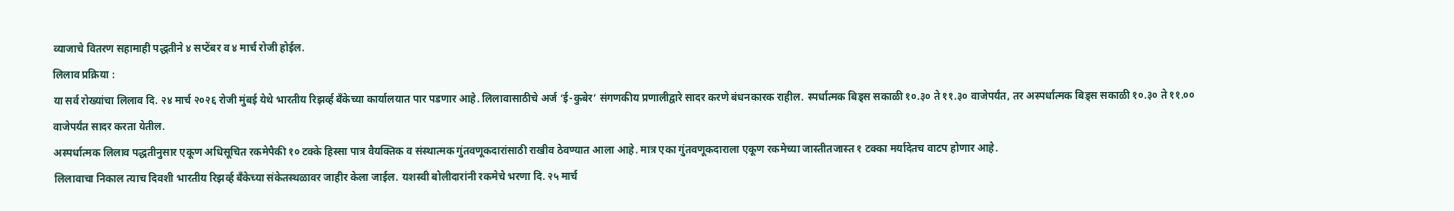व्याजाचे वितरण सहामाही पद्धतीने ४ सप्टेंबर व ४ मार्च रोजी होईल.
लिलाव प्रक्रिया :
या सर्व रोख्यांचा लिलाव दि. २४ मार्च २०२६ रोजी मुंबई येथे भारतीय रिझर्व्ह बँकेच्या कार्यालयात पार पडणार आहे. लिलावासाठीचे अर्ज ‘ई-कुबेर’ संगणकीय प्रणालीद्वारे सादर करणे बंधनकारक राहील. स्पर्धात्मक बिड्स सकाळी १०.३० ते ११.३० वाजेपर्यंत, तर अस्पर्धात्मक बिड्स सकाळी १०.३० ते ११.०० वाजेपर्यंत सादर करता येतील.
अस्पर्धात्मक लिलाव पद्धतीनुसार एकूण अधिसूचित रकमेपैकी १० टक्के हिस्सा पात्र वैयक्तिक व संस्थात्मक गुंतवणूकदारांसाठी राखीव ठेवण्यात आला आहे. मात्र एका गुंतवणूकदाराला एकूण रकमेच्या जास्तीतजास्त १ टक्का मर्यादेतच वाटप होणार आहे.
लिलावाचा निकाल त्याच दिवशी भारतीय रिझर्व्ह बँकेच्या संकेतस्थळावर जाहीर केला जाईल. यशस्वी बोलीदारांनी रकमेचे भरणा दि. २५ मार्च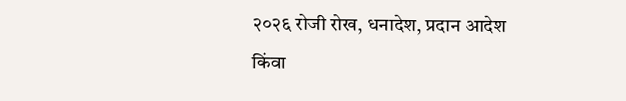२०२६ रोजी रोख, धनादेश, प्रदान आदेश किंवा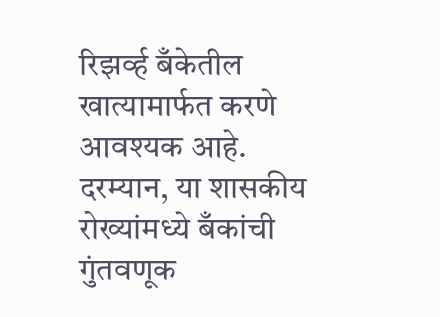रिझर्व्ह बँकेतील खात्यामार्फत करणे आवश्यक आहे.
दरम्यान, या शासकीय रोख्यांमध्ये बँकांची गुंतवणूक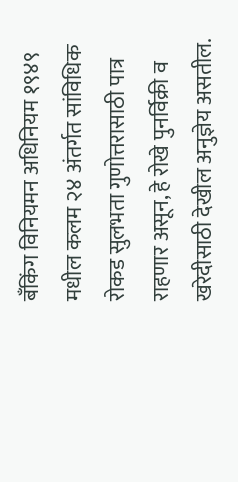बँकिंग विनियमन अधिनियम १९४९ मधील कलम २४ अंतर्गत सांविधिक रोकड सुलभता गुणोत्तरासाठी पात्र राहणार असून, हे रोखे पुनर्विक्री व खरेदीसाठी देखील अनुज्ञेय असतील.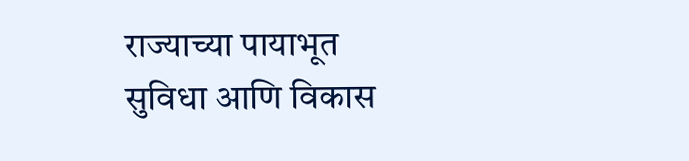राज्याच्या पायाभूत सुविधा आणि विकास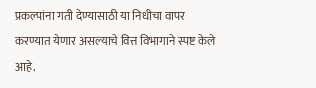प्रकल्पांना गती देण्यासाठी या निधीचा वापर करण्यात येणार असल्याचे वित्त विभागाने स्पष्ट केले आहे.